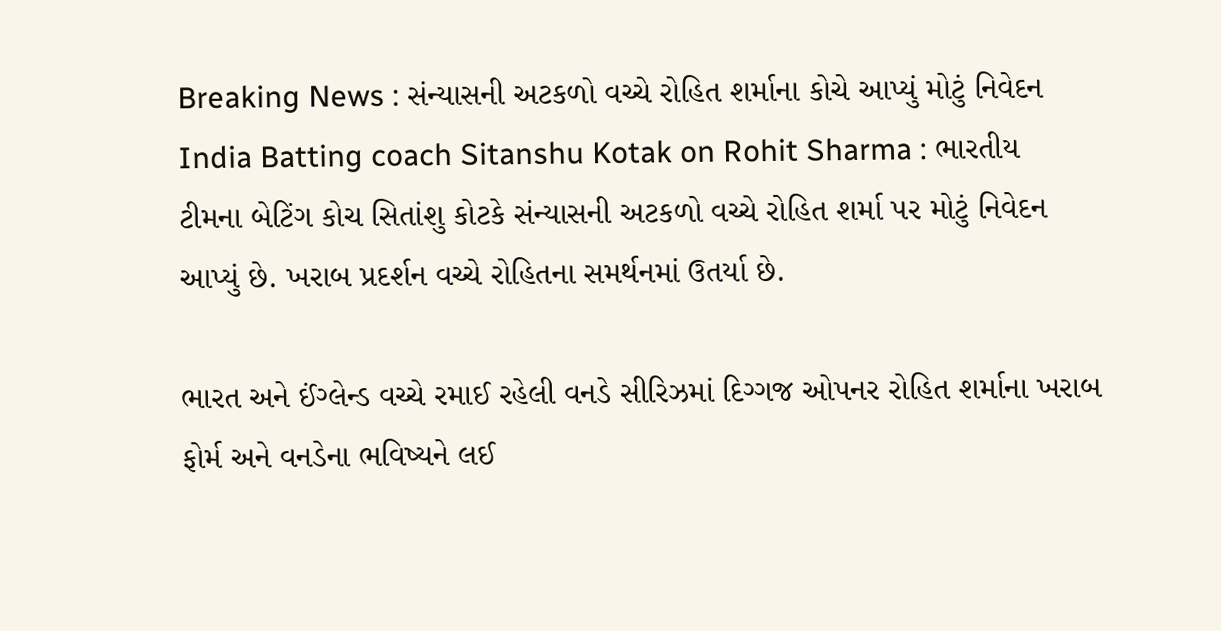Breaking News : સંન્યાસની અટકળો વચ્ચે રોહિત શર્માના કોચે આપ્યું મોટું નિવેદન
India Batting coach Sitanshu Kotak on Rohit Sharma : ભારતીય ટીમના બેટિંગ કોચ સિતાંશુ કોટકે સંન્યાસની અટકળો વચ્ચે રોહિત શર્મા પર મોટું નિવેદન આપ્યું છે. ખરાબ પ્રદર્શન વચ્ચે રોહિતના સમર્થનમાં ઉતર્યા છે.

ભારત અને ઈંગ્લેન્ડ વચ્ચે રમાઈ રહેલી વનડે સીરિઝમાં દિગ્ગજ ઓપનર રોહિત શર્માના ખરાબ ફોર્મ અને વનડેના ભવિષ્યને લઈ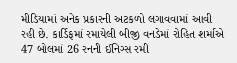મીડિયામાં અનેક પ્રકારની અટકળો લગાવવામાં આવી રહી છે. કાર્ડિફમાં રમાયેલી બીજી વનડેમાં રોહિત શર્માએ 47 બોલમાં 26 રનની ઈનિગ્સ રમી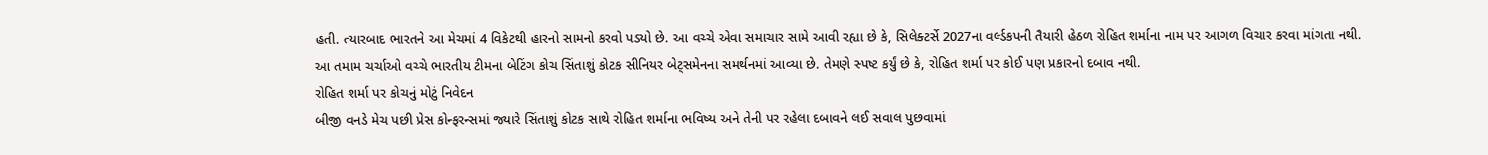હતી. ત્યારબાદ ભારતને આ મેચમાં 4 વિકેટથી હારનો સામનો કરવો પડ્યો છે. આ વચ્ચે એવા સમાચાર સામે આવી રહ્યા છે કે, સિલેક્ટર્સે 2027ના વર્લ્ડકપની તૈયારી હેઠળ રોહિત શર્માના નામ પર આગળ વિચાર કરવા માંગતા નથી.
આ તમામ ચર્ચાઓ વચ્ચે ભારતીય ટીમના બેટિંગ કોચ સિંતાશું કોટક સીનિયર બેટ્સમેનના સમર્થનમાં આવ્યા છે. તેમણે સ્પષ્ટ કર્યું છે કે, રોહિત શર્મા પર કોઈ પણ પ્રકારનો દબાવ નથી.
રોહિત શર્મા પર કોચનું મોટું નિવેદન
બીજી વનડે મેચ પછી પ્રેસ કોન્ફરન્સમાં જ્યારે સિંતાશું કોટક સાથે રોહિત શર્માના ભવિષ્ય અને તેની પર રહેલા દબાવને લઈ સવાલ પુછવામાં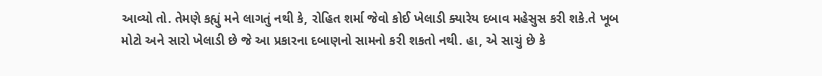આવ્યો તો. તેમણે કહ્યું મને લાગતું નથી કે, રોહિત શર્મા જેવો કોઈ ખેલાડી ક્યારેય દબાવ મહેસુસ કરી શકે.તે ખૂબ મોટો અને સારો ખેલાડી છે જે આ પ્રકારના દબાણનો સામનો કરી શકતો નથી. હા, એ સાચું છે કે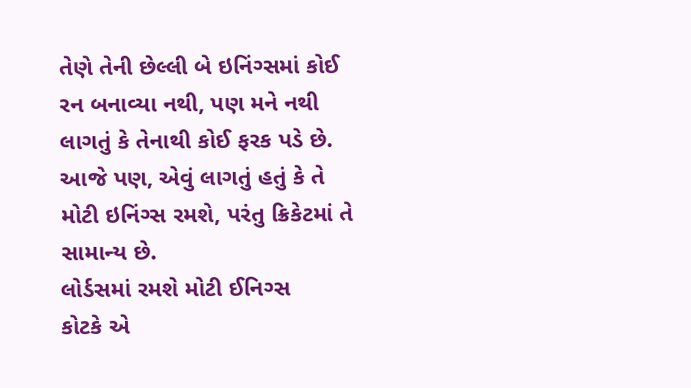તેણે તેની છેલ્લી બે ઇનિંગ્સમાં કોઈ રન બનાવ્યા નથી, પણ મને નથી લાગતું કે તેનાથી કોઈ ફરક પડે છે. આજે પણ, એવું લાગતું હતું કે તે મોટી ઇનિંગ્સ રમશે, પરંતુ ક્રિકેટમાં તે સામાન્ય છે.
લોર્ડસમાં રમશે મોટી ઈનિગ્સ
કોટકે એ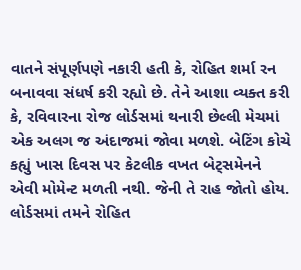વાતને સંપૂર્ણપણે નકારી હતી કે, રોહિત શર્મા રન બનાવવા સંધર્ષ કરી રહ્યો છે. તેને આશા વ્યક્ત કરી કે, રવિવારના રોજ લોર્ડસમાં થનારી છેલ્લી મેચમાં એક અલગ જ અંદાજમાં જોવા મળશે. બેટિંગ કોચે કહ્યું ખાસ દિવસ પર કેટલીક વખત બેટ્સમેનને એવી મોમેન્ટ મળતી નથી. જેની તે રાહ જોતો હોય. લોર્ડસમાં તમને રોહિત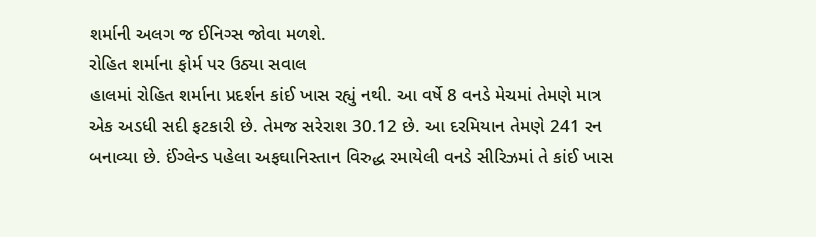શર્માની અલગ જ ઈનિગ્સ જોવા મળશે.
રોહિત શર્માના ફોર્મ પર ઉઠ્યા સવાલ
હાલમાં રોહિત શર્માના પ્રદર્શન કાંઈ ખાસ રહ્યું નથી. આ વર્ષે 8 વનડે મેચમાં તેમણે માત્ર એક અડધી સદી ફટકારી છે. તેમજ સરેરાશ 30.12 છે. આ દરમિયાન તેમણે 241 રન બનાવ્યા છે. ઈંગ્લેન્ડ પહેલા અફઘાનિસ્તાન વિરુદ્ધ રમાયેલી વનડે સીરિઝમાં તે કાંઈ ખાસ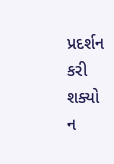પ્રદર્શન કરી શક્યો ન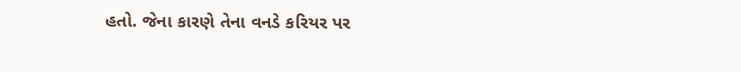હતો. જેના કારણે તેના વનડે કરિયર પર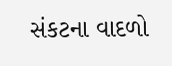સંકટના વાદળો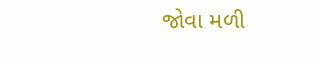જોવા મળી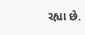રહ્યા છે.